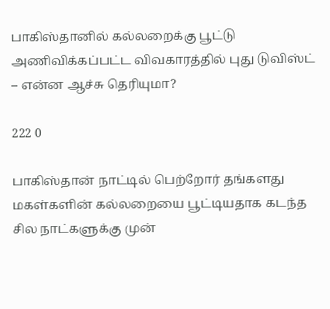பாகிஸ்தானில் கல்லறைக்கு பூட்டு அணிவிக்கப்பட்ட விவகாரத்தில் புது டுவிஸ்ட் – என்ன ஆச்சு தெரியுமா?

222 0

பாகிஸ்தான் நாட்டில் பெற்றோர் தங்களது மகள்களின் கல்லறையை பூட்டியதாக கடந்த சில நாட்களுக்கு முன்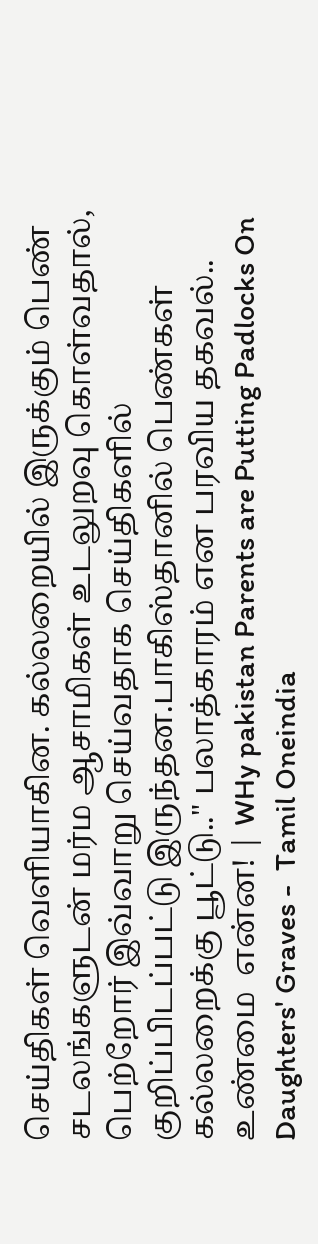செய்திகள் வெளியாகின. கல்லறையில் இருக்கும் பெண் சடலங்களுடன் மர்ம ஆசாமிகள் உடலுறவு கொள்வதால், பெற்றோர் இவ்வாறு செய்வதாக செய்திகளில் குறிப்பிடப்பட்டு இருந்தன.பாகிஸ்தானில் பெண்கள் கல்லறைக்கு பூட்டு.." பலாத்காரம் என பரவிய தகவல்.. உண்மை  என்ன! | WHy pakistan Parents are Putting Padlocks On Daughters' Graves -  Tamil Oneindia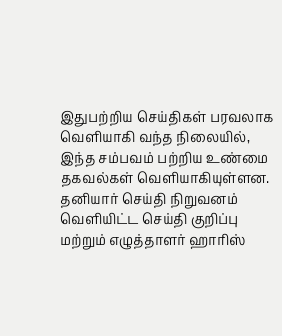இதுபற்றிய செய்திகள் பரவலாக வெளியாகி வந்த நிலையில், இந்த சம்பவம் பற்றிய உண்மை தகவல்கள் வெளியாகியுள்ளன. தனியார் செய்தி நிறுவனம் வெளியிட்ட செய்தி குறிப்பு மற்றும் எழுத்தாளர் ஹாரிஸ்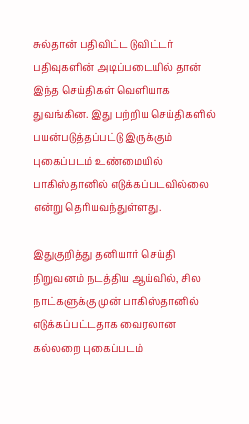சுல்தான் பதிவிட்ட டுவிட்டர் பதிவுகளின் அடிப்படையில் தான் இந்த செய்திகள் வெளியாக துவங்கின. இது பற்றிய செய்திகளில் பயன்படுத்தப்பட்டு இருக்கும் புகைப்படம் உண்மையில் பாகிஸ்தானில் எடுக்கப்படவில்லை என்று தெரியவந்துள்ளது.

இதுகுறித்து தனியார் செய்தி நிறுவனம் நடத்திய ஆய்வில், சில நாட்களுக்கு முன் பாகிஸ்தானில் எடுக்கப்பட்டதாக வைரலான கல்லறை புகைப்படம்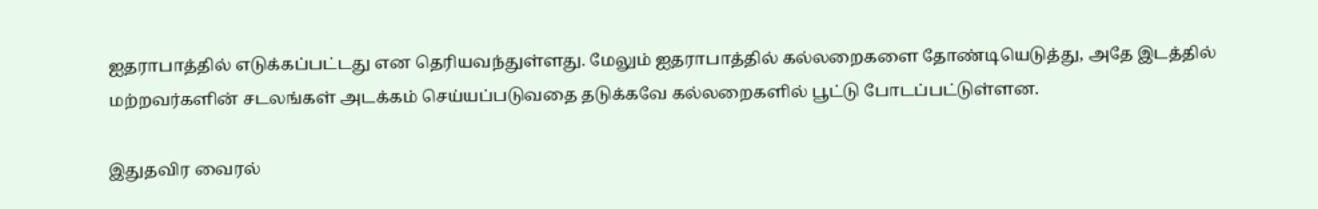ஐதராபாத்தில் எடுக்கப்பட்டது என தெரியவந்துள்ளது. மேலும் ஐதராபாத்தில் கல்லறைகளை தோண்டியெடுத்து, அதே இடத்தில் மற்றவர்களின் சடலங்கள் அடக்கம் செய்யப்படுவதை தடுக்கவே கல்லறைகளில் பூட்டு போடப்பட்டுள்ளன.

இதுதவிர வைரல்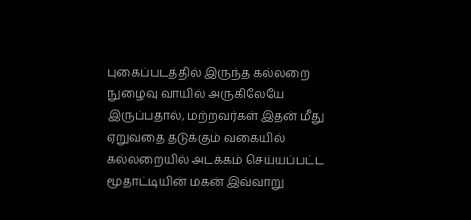புகைப்படத்தில் இருந்த கல்லறை நுழைவு வாயில் அருகிலேயே இருப்பதால், மற்றவர்கள் இதன் மீது ஏறுவதை தடுக்கும் வகையில் கல்லறையில் அடக்கம் செய்யப்பட்ட மூதாட்டியின் மகன் இவ்வாறு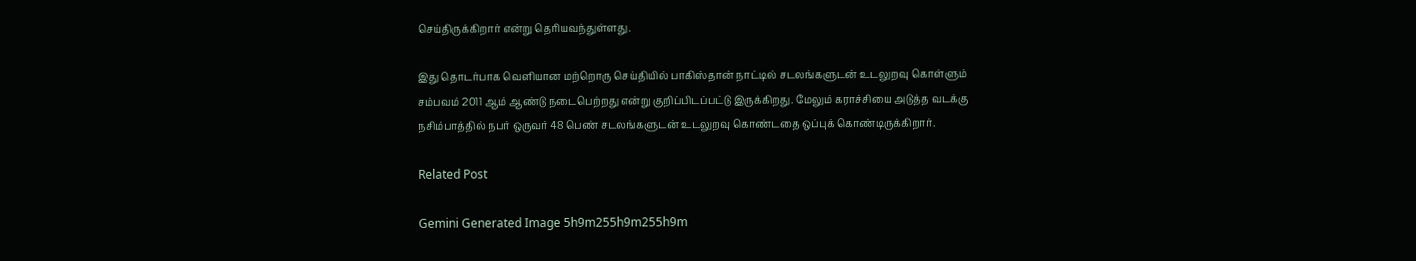செய்திருக்கிறார் என்று தெரியவந்துள்ளது.

இது தொடர்பாக வெளியான மற்றொரு செய்தியில் பாகிஸ்தான் நாட்டில் சடலங்களுடன் உடலுறவு கொள்ளும் சம்பவம் 2011 ஆம் ஆண்டு நடைபெற்றது என்று குறிப்பிடப்பட்டு இருக்கிறது. மேலும் கராச்சியை அடுத்த வடக்கு நசிம்பாத்தில் நபர் ஒருவர் 48 பெண் சடலங்களுடன் உடலுறவு கொண்டதை ஒப்புக் கொண்டிருக்கிறார்.

Related Post

Gemini Generated Image 5h9m255h9m255h9m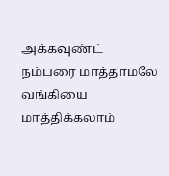அக்கவுண்ட் நம்பரை மாத்தாமலே வங்கியை மாத்திக்கலாம்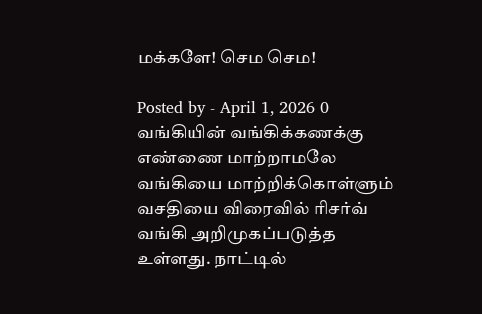மக்களே! செம செம!

Posted by - April 1, 2026 0
வங்கியின் வங்கிக்கணக்கு எண்ணை மாற்றாமலே வங்கியை மாற்றிக்கொள்ளும் வசதியை விரைவில் ரிசர்வ் வங்கி அறிமுகப்படுத்த உள்ளது. நாட்டில்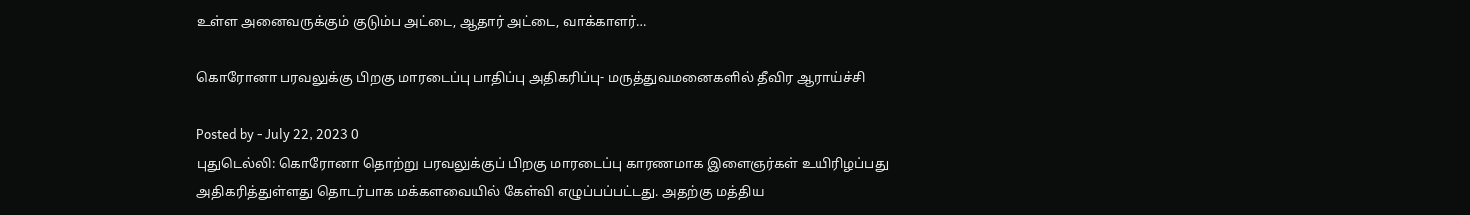உள்ள அனைவருக்கும் குடும்ப அட்டை, ஆதார் அட்டை, வாக்காளர்…

கொரோனா பரவலுக்கு பிறகு மாரடைப்பு பாதிப்பு அதிகரிப்பு- மருத்துவமனைகளில் தீவிர ஆராய்ச்சி

Posted by - July 22, 2023 0
புதுடெல்லி: கொரோனா தொற்று பரவலுக்குப் பிறகு மாரடைப்பு காரணமாக இளைஞர்கள் உயிரிழப்பது அதிகரித்துள்ளது தொடர்பாக மக்களவையில் கேள்வி எழுப்பப்பட்டது. அதற்கு மத்திய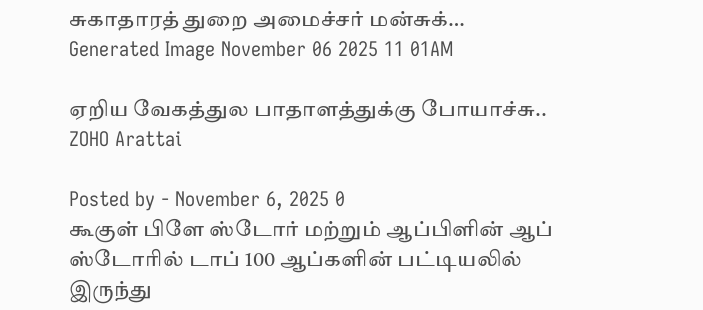சுகாதாரத் துறை அமைச்சர் மன்சுக்…
Generated Image November 06 2025 11 01AM

ஏறிய வேகத்துல பாதாளத்துக்கு போயாச்சு.. ZOHO Arattai

Posted by - November 6, 2025 0
கூகுள் பிளே ஸ்டோர் மற்றும் ஆப்பிளின் ஆப் ஸ்டோரில் டாப் 100 ஆப்களின் பட்டியலில் இருந்து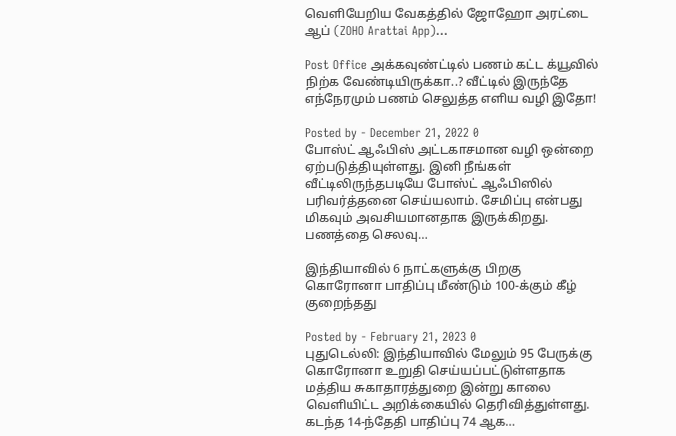வெளியேறிய வேகத்தில் ஜோஹோ அரட்டை ஆப் (ZOHO Arattai App)…

Post Office அக்கவுண்ட்டில் பணம் கட்ட க்யூவில் நிற்க வேண்டியிருக்கா..? வீட்டில் இருந்தே எந்நேரமும் பணம் செலுத்த எளிய வழி இதோ!

Posted by - December 21, 2022 0
போஸ்ட் ஆஃபிஸ் அட்டகாசமான வழி ஒன்றை ஏற்படுத்தியுள்ளது. இனி நீங்கள் வீட்டிலிருந்தபடியே போஸ்ட் ஆஃபிஸில் பரிவர்த்தனை செய்யலாம். சேமிப்பு என்பது மிகவும் அவசியமானதாக இருக்கிறது. பணத்தை செலவு…

இந்தியாவில் 6 நாட்களுக்கு பிறகு கொரோனா பாதிப்பு மீண்டும் 100-க்கும் கீழ் குறைந்தது

Posted by - February 21, 2023 0
புதுடெல்லி: இந்தியாவில் மேலும் 95 பேருக்கு கொரோனா உறுதி செய்யப்பட்டுள்ளதாக மத்திய சுகாதாரத்துறை இன்று காலை வெளியிட்ட அறிக்கையில் தெரிவித்துள்ளது. கடந்த 14-ந்தேதி பாதிப்பு 74 ஆக…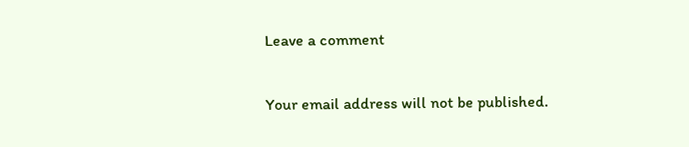Leave a comment

Your email address will not be published.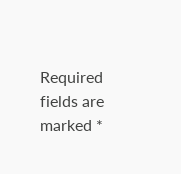Required fields are marked *